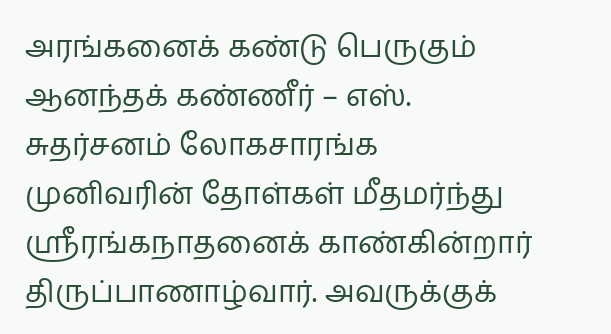அரங்கனைக் கண்டு பெருகும் ஆனந்தக் கண்ணீர் – எஸ். சுதர்சனம் லோகசாரங்க முனிவரின் தோள்கள் மீதமர்ந்து ஸ்ரீரங்கநாதனைக் காண்கின்றார் திருப்பாணாழ்வார். அவருக்குக்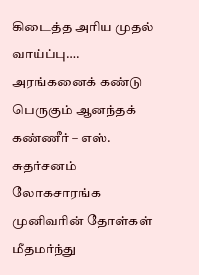கிடைத்த அரிய முதல் வாய்ப்பு….
அரங்கனைக் கண்டு பெருகும் ஆனந்தக் கண்ணீர் – எஸ். சுதர்சனம் லோகசாரங்க முனிவரின் தோள்கள் மீதமர்ந்து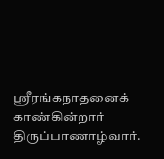ஸ்ரீரங்கநாதனைக் காண்கின்றார் திருப்பாணாழ்வார்.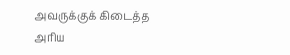அவருக்குக் கிடைத்த அரிய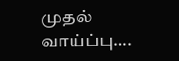முதல் வாய்ப்பு….